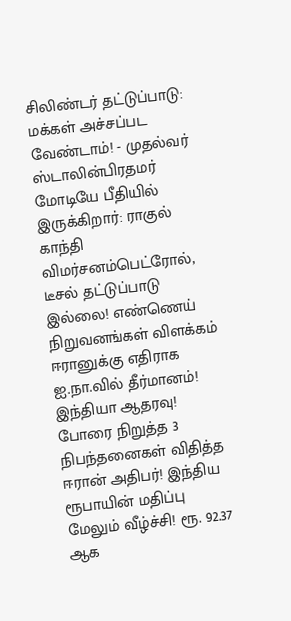சிலிண்டர் தட்டுப்பாடு: மக்கள் அச்சப்பட வேண்டாம்! - முதல்வர் ஸ்டாலின்பிரதமர் மோடியே பீதியில் இருக்கிறார்: ராகுல் காந்தி விமர்சனம்பெட்ரோல், டீசல் தட்டுப்பாடு இல்லை! எண்ணெய் நிறுவனங்கள் விளக்கம் ஈரானுக்கு எதிராக ஐ.நா.வில் தீர்மானம்! இந்தியா ஆதரவு! போரை நிறுத்த 3 நிபந்தனைகள் விதித்த ஈரான் அதிபர்! இந்திய ரூபாயின் மதிப்பு மேலும் வீழ்ச்சி! ரூ. 92.37 ஆக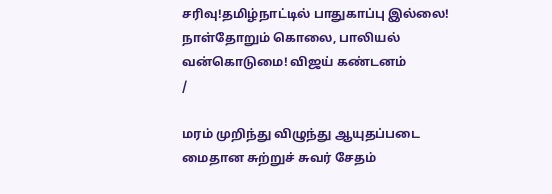சரிவு!தமிழ்நாட்டில் பாதுகாப்பு இல்லை! நாள்தோறும் கொலை, பாலியல் வன்கொடுமை! விஜய் கண்டனம்
/

மரம் முறிந்து விழுந்து ஆயுதப்படை மைதான சுற்றுச் சுவர் சேதம்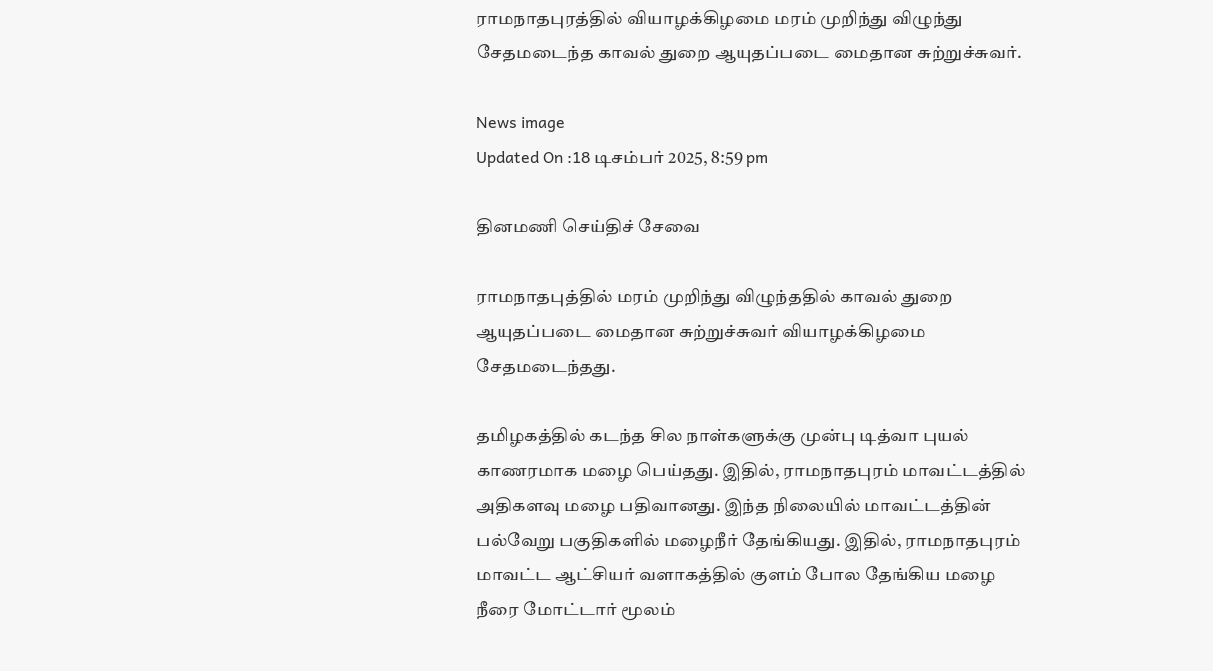ராமநாதபுரத்தில் வியாழக்கிழமை மரம் முறிந்து விழுந்து சேதமடைந்த காவல் துறை ஆயுதப்படை மைதான சுற்றுச்சுவர்.

News image
Updated On :18 டிசம்பர் 2025, 8:59 pm

தினமணி செய்திச் சேவை

ராமநாதபுத்தில் மரம் முறிந்து விழுந்ததில் காவல் துறை ஆயுதப்படை மைதான சுற்றுச்சுவர் வியாழக்கிழமை சேதமடைந்தது.

தமிழகத்தில் கடந்த சில நாள்களுக்கு முன்பு டித்வா புயல் காணரமாக மழை பெய்தது. இதில், ராமநாதபுரம் மாவட்டத்தில் அதிகளவு மழை பதிவானது. இந்த நிலையில் மாவட்டத்தின் பல்வேறு பகுதிகளில் மழைநீர் தேங்கியது. இதில், ராமநாதபுரம் மாவட்ட ஆட்சியர் வளாகத்தில் குளம் போல தேங்கிய மழை நீரை மோட்டார் மூலம்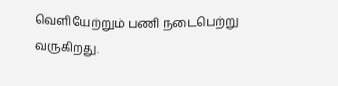வெளியேற்றும் பணி நடைபெற்று வருகிறது.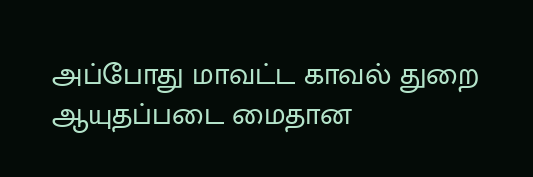அப்போது மாவட்ட காவல் துறை ஆயுதப்படை மைதான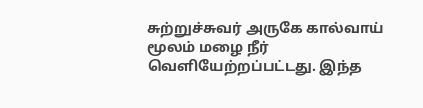சுற்றுச்சுவர் அருகே கால்வாய் மூலம் மழை நீர் வெளியேற்றப்பட்டது. இந்த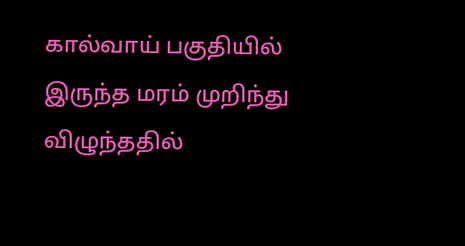கால்வாய் பகுதியில் இருந்த மரம் முறிந்து விழுந்ததில்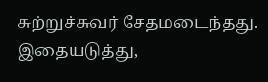சுற்றுச்சுவர் சேதமடைந்தது. இதையடுத்து,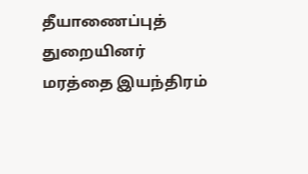தீயாணைப்புத் துறையினர் மரத்தை இயந்திரம்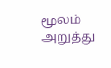மூலம் அறுத்து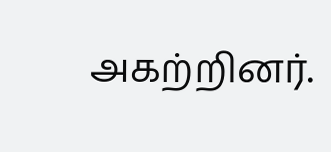அகற்றினர்.